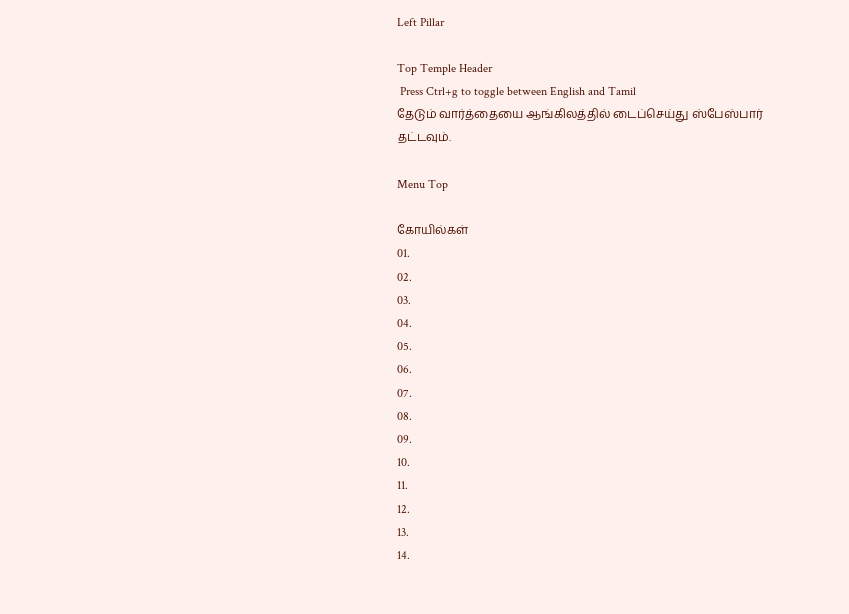Left Pillar

Top Temple Header
 Press Ctrl+g to toggle between English and Tamil
தேடும் வார்த்தையை ஆங்கிலத்தில் டைப்செய்து ஸ்பேஸ்பார் தட்டவும்.

Menu Top

கோயில்கள்
01.
02.
03.
04.
05.
06.
07.
08.
09.
10.
11.
12.
13.
14.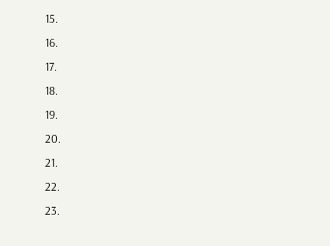15.
16.
17.
18.
19.
20.
21.
22.
23.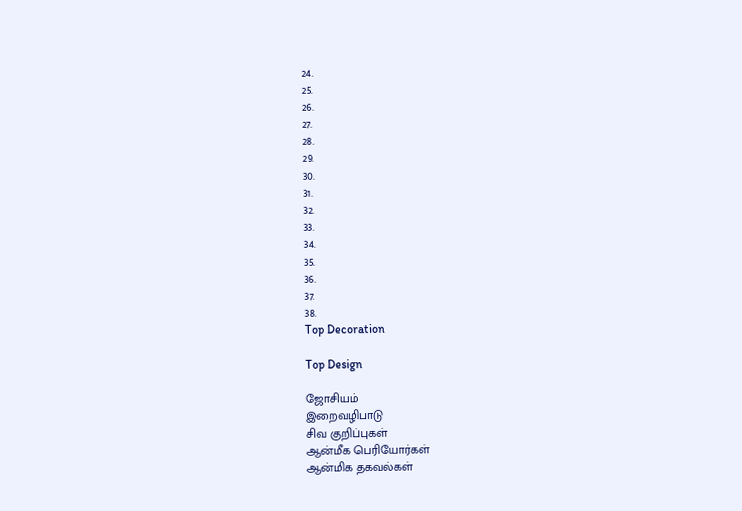24.
25.
26.
27.
28.
29.
30.
31.
32.
33.
34.
35.
36.
37.
38.
Top Decoration

Top Design

ஜோசியம்
இறைவழிபாடு
சிவ குறிப்புகள்
ஆன்மீக பெரியோர்கள்
ஆன்மிக தகவல்கள்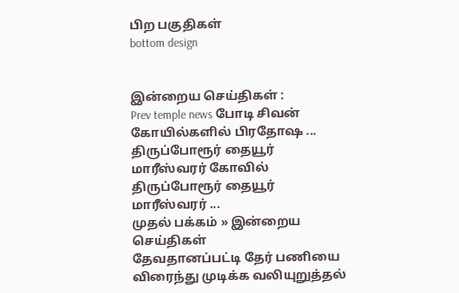பிற பகுதிகள்
bottom design


இன்றைய செய்திகள் :
Prev temple news போடி சிவன் கோயில்களில் பிரதோஷ ... திருப்போரூர் தையூர் மாரீஸ்வரர் கோவில் திருப்போரூர் தையூர் மாரீஸ்வரர் ...
முதல் பக்கம் » இன்றைய செய்திகள்
தேவதானப்பட்டி தேர் பணியை விரைந்து முடிக்க வலியுறுத்தல்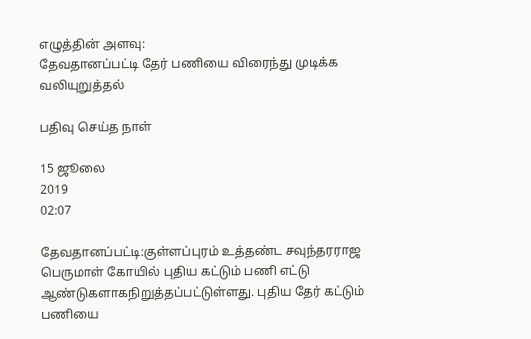எழுத்தின் அளவு:
தேவதானப்பட்டி தேர் பணியை விரைந்து முடிக்க வலியுறுத்தல்

பதிவு செய்த நாள்

15 ஜூலை
2019
02:07

தேவதானப்பட்டி:குள்ளப்புரம் உத்தண்ட சவுந்தரராஜ பெருமாள் கோயில் புதிய கட்டும் பணி எட்டு ஆண்டுகளாகநிறுத்தப்பட்டுள்ளது. புதிய தேர் கட்டும் பணியை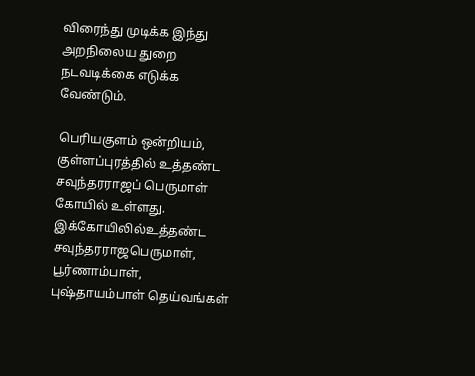விரைந்து முடிக்க இந்து அறநிலைய துறை நடவடிக்கை எடுக்க வேண்டும்.

பெரியகுளம் ஒன்றியம், குள்ளப்புரத்தில் உத்தண்ட சவுந்தரராஜப் பெருமாள் கோயில் உள்ளது. இக்கோயிலில்உத்தண்ட சவுந்தரராஜபெருமாள்,  பூர்ணாம்பாள், புஷ்தாயம்பாள் தெய்வங்கள்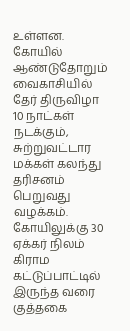உள்ளன. கோயில் ஆண்டுதோறும் வைகாசியில் தேர் திருவிழா 10 நாட்கள் நடக்கும், சுற்றுவட்டார மக்கள் கலந்து தரிசனம் பெறுவது வழக்கம். கோயிலுக்கு 30 ஏக்கர் நிலம் கிராம கட்டுப்பாட்டில் இருந்த வரை குத்தகை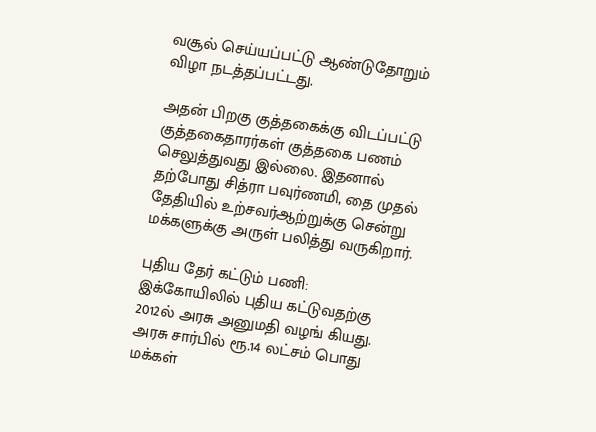வசூல் செய்யப்பட்டு ஆண்டுதோறும் விழா நடத்தப்பட்டது.

அதன் பிறகு குத்தகைக்கு விடப்பட்டு குத்தகைதாரர்கள் குத்தகை பணம் செலுத்துவது இல்லை. இதனால் தற்போது சித்ரா பவுர்ணமி, தை முதல் தேதியில் உற்சவர்ஆற்றுக்கு சென்று மக்களுக்கு அருள் பலித்து வருகிறார்.

புதிய தேர் கட்டும் பணி:  இக்கோயிலில் புதிய கட்டுவதற்கு 2012ல் அரசு அனுமதி வழங் கியது. அரசு சார்பில் ரூ.14 லட்சம் பொது மக்கள்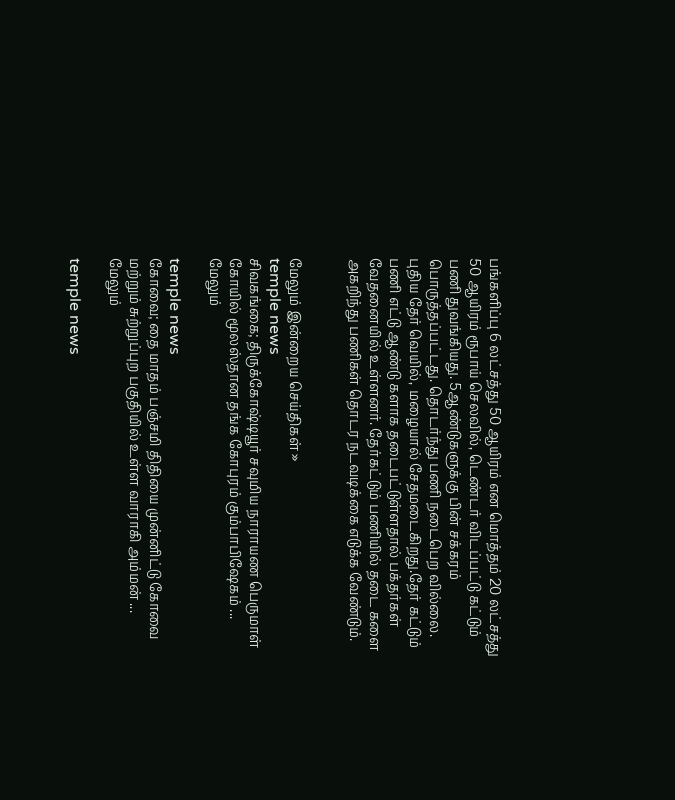பங்களிப்பு 6 லட்சத்து 50 ஆயிரம் என மொத்தம் 20 லட்சத்து 50 ஆயிரம் ரூபாய் செலவில், டெண்டர் விடப்பட்டு கட்டும் பணி துவங்கியது. 5ஆண்டுகளுக்கு பின் சக்கரம் பொருத்தப்பட்டது. தொடர்ந்து பணி நடைபெற வில்லை. புதிய தேர் வெயில், மழையால் சேதமடைகிறது.தேர் கட்டும் பணி எட்டு ஆண்டு களாக தடைபட்டுள்ளதால் பக்தர்கள் வேதனையில் உள்ளனர். தேர்கட்டும் பணியில் தடை களை அகறிந்து பணிகள் தொடர நடவடிக்கை எடுக்க வேண்டும்.


மேலும் இன்றைய செய்திகள் »
temple news
சிவகங்கை; திருக்கோஷ்டியூர் சவுமிய நாராயண பெருமாள் கோயில் மூலஸ்தான தங்க கோபுரம் கும்பாபிஷேகம் ... மேலும்

temple news
கோவை; தை மாதம் பஞ்சமி திதியை முன்னிட்டு கோவை மற்றும் சுற்றுப்புற பகுதியில் உள்ள வாராகி அம்மன் ... மேலும்

temple news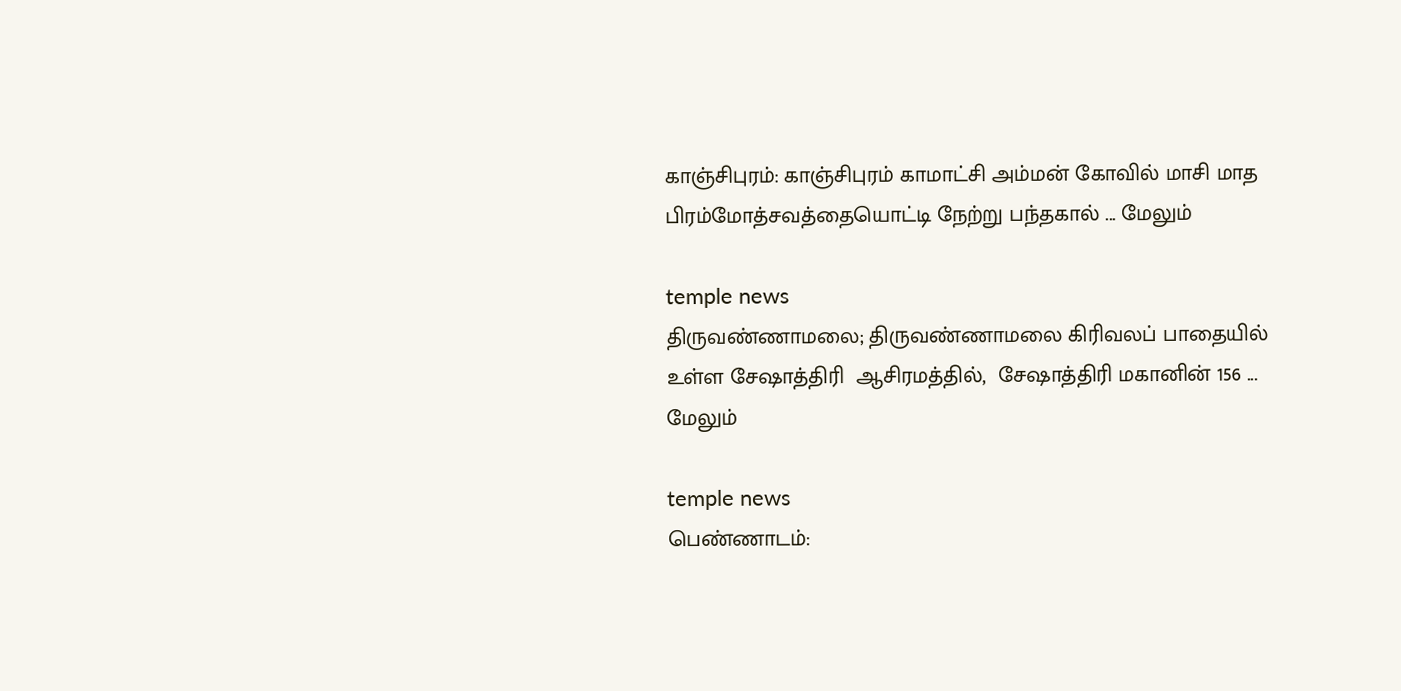காஞ்சிபுரம்: காஞ்சிபுரம் காமாட்சி அம்மன் கோவில் மாசி மாத பிரம்மோத்சவத்தையொட்டி நேற்று பந்தகால் ... மேலும்

temple news
திருவண்ணாமலை; திருவண்ணாமலை கிரிவலப் பாதையில் உள்ள சேஷாத்திரி  ஆசிரமத்தில்,  சேஷாத்திரி மகானின் 156 ... மேலும்

temple news
பெண்ணாடம்: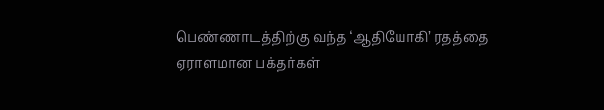பெண்ணாடத்திற்கு வந்த ‘ஆதியோகி’ ரதத்தை ஏராளமான பக்தர்கள்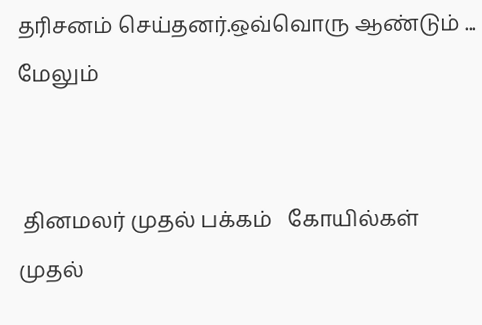தரிசனம் செய்தனர்.ஒவ்வொரு ஆண்டும் ... மேலும்


 தினமலர் முதல் பக்கம்   கோயில்கள் முதல்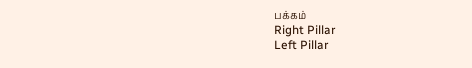பக்கம்
Right Pillar
Left Pillar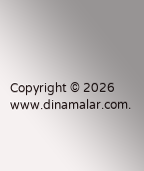Copyright © 2026 www.dinamalar.com.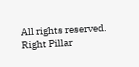All rights reserved.
Right Pillar